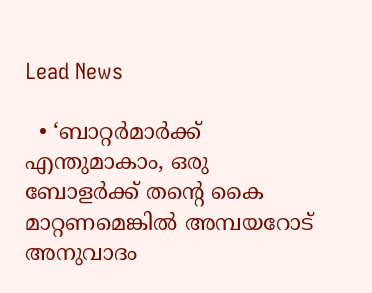Lead News

  • ‘ബാറ്റർമാർക്ക് എന്തുമാകാം, ഒരു ബോളർക്ക് തന്റെ കൈ മാറ്റണമെങ്കിൽ അമ്പയറോട് അനുവാദം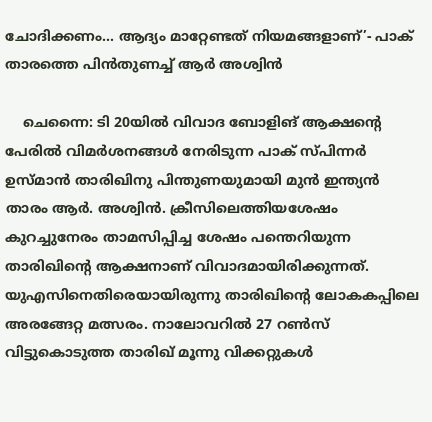ചോദിക്കണം… ആദ്യം മാറ്റേണ്ടത് നിയമങ്ങളാണ്’- പാക് താരത്തെ പിൻതുണച്ച് ആർ അശ്വിൻ

    ചെന്നൈ: ടി 20യിൽ വിവാദ ബോളിങ് ആക്ഷന്റെ പേരിൽ വിമർശനങ്ങൾ നേരിടുന്ന പാക് സ്പിന്നർ ഉസ്മാൻ താരിഖിനു പിന്തുണയുമായി മുൻ ഇന്ത്യൻ താരം ആർ. അശ്വിൻ. ക്രീസിലെത്തിയശേഷം കുറച്ചുനേരം താമസിപ്പിച്ച ശേഷം പന്തെറിയുന്ന താരിഖിന്റെ ആക്ഷനാണ് വിവാദമായിരിക്കുന്നത്. യുഎസിനെതിരെയായിരുന്നു താരിഖിന്റെ ലോകകപ്പിലെ അരങ്ങേറ്റ മത്സരം. നാലോവറിൽ 27 റൺസ് വിട്ടുകൊടുത്ത താരിഖ് മൂന്നു വിക്കറ്റുകൾ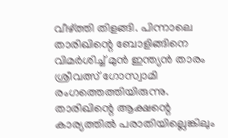വീഴ്ത്തി തിളങ്ങി. പിന്നാലെ താരിഖിന്റെ ബോളിങ്ങിനെ വിമർശിച്ച് മുൻ ഇന്ത്യൻ താരം ശ്രീവത്സ് ഗോസ്വാമി രംഗത്തെത്തിയിരുന്നു. താരിഖിന്റെ ആക്ഷന്റെ കാര്യത്തിൽ പരാതിയില്ലെങ്കിലും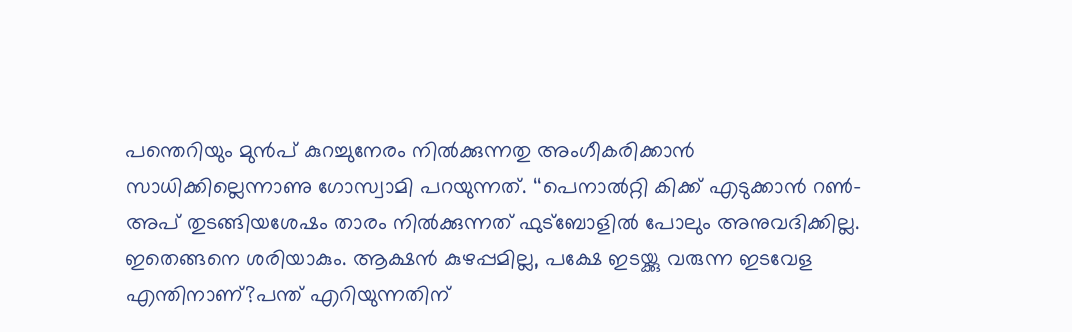പന്തെറിയും മുൻപ് കുറച്ചുനേരം നിൽക്കുന്നതു അംഗീകരിക്കാൻ സാധിക്കില്ലെന്നാണു ഗോസ്വാമി പറയുന്നത്. ‘‘പെനാൽറ്റി കിക്ക് എടുക്കാൻ റൺ– അപ് തുടങ്ങിയശേഷം താരം നിൽക്കുന്നത് ഫുട്ബോളിൽ പോലും അനുവദിക്കില്ല. ഇതെങ്ങനെ ശരിയാകും. ആക്ഷൻ കുഴപ്പമില്ല, പക്ഷേ ഇടയ്ക്കു വരുന്ന ഇടവേള എന്തിനാണ്?പന്ത് എറിയുന്നതിന്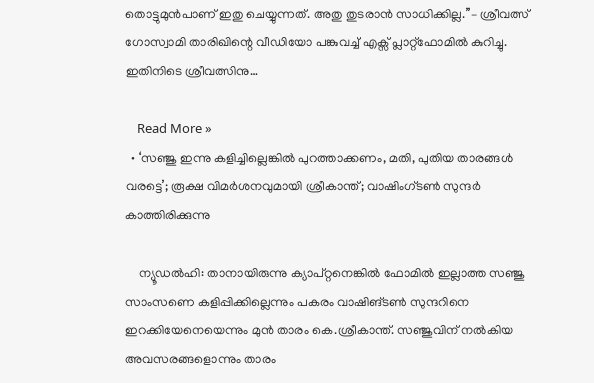തൊട്ടുമുൻപാണ് ഇതു ചെയ്യുന്നത്. അതു തുടരാൻ സാധിക്കില്ല.’’– ശ്രീവത്സ് ഗോസ്വാമി താരിഖിന്റെ വീഡിയോ പങ്കുവച്ച് എക്സ് പ്ലാറ്റ്ഫോമിൽ കുറിച്ചു. ഇതിനിടെ ശ്രീവത്സിനു…

    Read More »
  • ‘സഞ്ജു ഇന്നു കളിച്ചില്ലെങ്കില്‍ പുറത്താക്കണം, മതി, പുതിയ താരങ്ങള്‍ വരട്ടെ’; രൂക്ഷ വിമര്‍ശനവുമായി ശ്രീകാന്ത്; വാഷിംഗ്ടണ്‍ സുന്ദര്‍ കാത്തിരിക്കുന്നു

    ന്യൂഡല്‍ഹി: താനായിരുന്നു ക്യാപ്റ്റനെങ്കില്‍ ഫോമില്‍ ഇല്ലാത്ത സഞ്ജു സാംസണെ കളിപ്പിക്കില്ലെന്നും പകരം വാഷിങ്ടണ്‍ സുന്ദറിനെ ഇറക്കിയേനെയെന്നും മുന്‍ താരം കെ.ശ്രീകാന്ത്. സഞ്ജുവിന് നല്‍കിയ അവസരങ്ങളൊന്നും താരം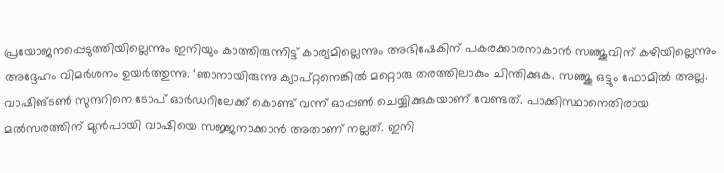പ്രയോജനപ്പെടുത്തിയില്ലെന്നും ഇനിയും കാത്തിരുന്നിട്ട് കാര്യമില്ലെന്നും അഭിഷേകിന് പകരക്കാരനാകാന്‍ സഞ്ജുവിന് കഴിയില്ലെന്നും അദ്ദേഹം വിമര്‍ശനം ഉയര്‍ത്തുന്നു. ‘ഞാനായിരുന്നു ക്യാപ്റ്റനെങ്കില്‍ മറ്റൊരു തരത്തിലാകും ചിന്തിക്കുക. സഞ്ജു ഒട്ടും ഫോമില്‍ അല്ല. വാഷിങ്ടണ്‍ സുന്ദറിനെ ടോപ് ഓര്‍ഡറിലേക്ക് കൊണ്ട് വന്ന് ഓപ്പണ്‍ ചെയ്യിക്കുകയാണ് വേണ്ടത്. പാക്കിസ്ഥാനെതിരായ മല്‍സരത്തിന് മുന്‍പായി വാഷിയെ സജ്ജനാക്കാന്‍ അതാണ് നല്ലത്. ഇനി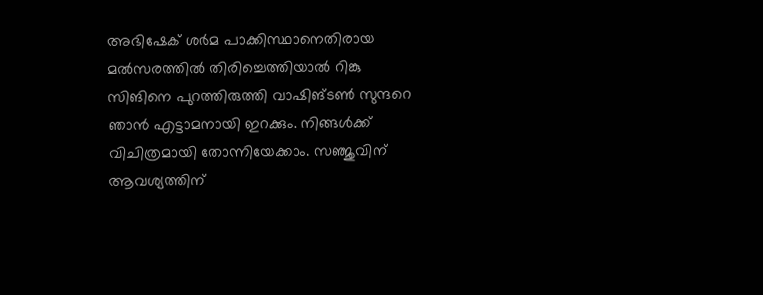അഭിഷേക് ശര്‍മ പാക്കിസ്ഥാനെതിരായ മല്‍സരത്തില്‍ തിരിച്ചെത്തിയാല്‍ റിങ്കു സിങിനെ പുറത്തിരുത്തി വാഷിങ്ടണ്‍ സുന്ദറെ ഞാന്‍ എട്ടാമനായി ഇറക്കും. നിങ്ങള്‍ക്ക് വിചിത്രമായി തോന്നിയേക്കാം. സഞ്ജുവിന് ആവശ്യത്തിന്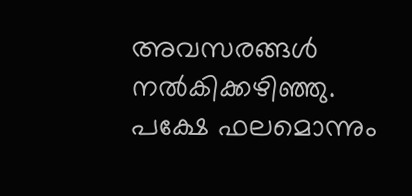അവസരങ്ങള്‍ നല്‍കിക്കഴിഞ്ഞു. പക്ഷേ ഫലമൊന്നും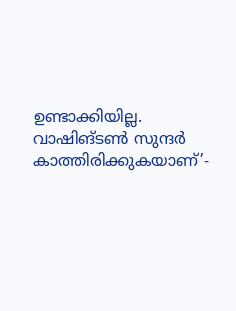ഉണ്ടാക്കിയില്ല. വാഷിങ്ടണ്‍ സുന്ദര്‍ കാത്തിരിക്കുകയാണ്’-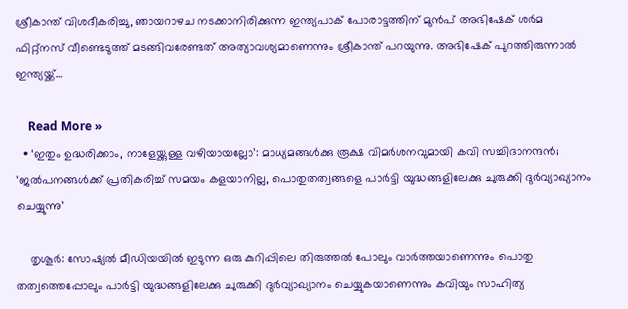ശ്രീകാന്ത് വിശദീകരിച്ചു, ഞായറാഴച നടക്കാനിരിക്കുന്ന ഇന്ത്യപാക് പോരാട്ടത്തിന് മുന്‍പ് അഭിഷേക് ശര്‍മ ഫിറ്റ്‌നസ് വീണ്ടെടുത്ത് മടങ്ങിവരേണ്ടത് അത്യാവശ്യമാണെന്നും ശ്രീകാന്ത് പറയുന്നു. അഭിഷേക് പുറത്തിരുന്നാല്‍ ഇന്ത്യയ്ക്ക്…

    Read More »
  • ‘ഇതും ഉദ്ധരിക്കാം, നാളേയ്ക്കുള്ള വഴിയായല്ലോ’: മാധ്യമങ്ങള്‍ക്കു രൂക്ഷ വിമര്‍ശനവുമായി കവി സച്ചിദാനന്ദന്‍; ‘ജല്‍പനങ്ങള്‍ക്ക് പ്രതികരിച്ച് സമയം കളയാനില്ല, പൊതുതത്വങ്ങളെ പാര്‍ട്ടി യുദ്ധങ്ങളിലേക്കു ചുരുക്കി ദുര്‍വ്യാഖ്യാനം ചെയ്യുന്നു’

    തൃശൂര്‍: സോഷ്യല്‍ മീഡിയയില്‍ ഇടുന്ന ഒരു കുറിപ്പിലെ തിരുത്തല്‍ പോലും വാര്‍ത്തയാണെന്നും പൊതു തത്വത്തെപ്പോലും പാര്‍ട്ടി യുദ്ധങ്ങളിലേക്കു ചുരുക്കി ദുര്‍വ്യാഖ്യാനം ചെയ്യുകയാണെന്നും കവിയും സാഹിത്യ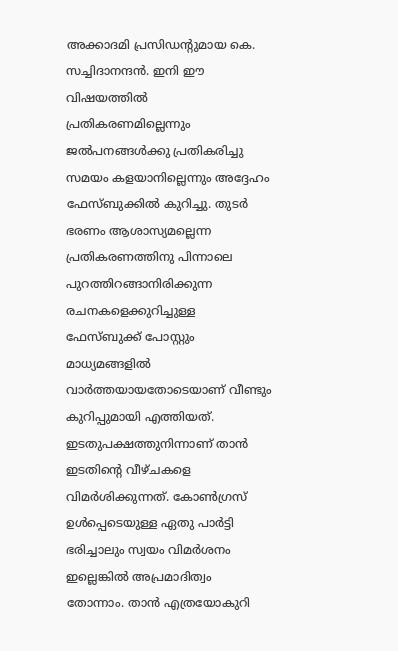അക്കാദമി പ്രസിഡന്റുമായ കെ. സച്ചിദാനന്ദന്‍. ഇനി ഈ വിഷയത്തില്‍ പ്രതികരണമില്ലെന്നും ജല്‍പനങ്ങള്‍ക്കു പ്രതികരിച്ചു സമയം കളയാനില്ലെന്നും അദ്ദേഹം ഫേസ്ബുക്കില്‍ കുറിച്ചു. തുടര്‍ ഭരണം ആശാസ്യമല്ലെന്ന പ്രതികരണത്തിനു പിന്നാലെ പുറത്തിറങ്ങാനിരിക്കുന്ന രചനകളെക്കുറിച്ചുള്ള ഫേസ്ബുക്ക് പോസ്റ്റും മാധ്യമങ്ങളില്‍ വാര്‍ത്തയായതോടെയാണ് വീണ്ടും കുറിപ്പുമായി എത്തിയത്. ഇടതുപക്ഷത്തുനിന്നാണ് താന്‍ ഇടതിന്റെ വീഴ്ചകളെ വിമര്‍ശിക്കുന്നത്. കോണ്‍ഗ്രസ് ഉള്‍പ്പെടെയുള്ള ഏതു പാര്‍ട്ടി ഭരിച്ചാലും സ്വയം വിമര്‍ശനം ഇല്ലെങ്കില്‍ അപ്രമാദിത്വം തോന്നാം. താന്‍ എത്രയോകുറി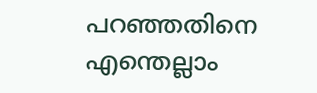പറഞ്ഞതിനെ എന്തെല്ലാം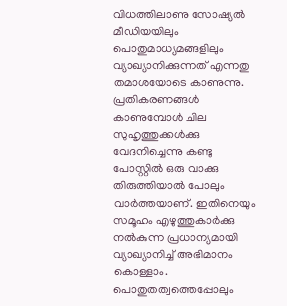വിധത്തിലാണു സോഷ്യല്‍ മീഡിയയിലും പൊതുമാധ്യമങ്ങളിലും വ്യാഖ്യാനിക്കുന്നത് എന്നതു തമാശയോടെ കാണുന്നു. പ്രതികരണങ്ങള്‍ കാണുമ്പോള്‍ ചില സുഹൃത്തുക്കള്‍ക്കു വേദനിച്ചെന്നു കണ്ടു പോസ്റ്റില്‍ ഒരു വാക്കു തിരുത്തിയാല്‍ പോലും വാര്‍ത്തയാണ്. ഇതിനെയും സമൂഹം എഴുത്തുകാര്‍ക്കു നല്‍കുന്ന പ്രധാന്യമായി വ്യാഖ്യാനിച്ച് അഭിമാനം കൊള്ളാം. പൊതുതത്വത്തെപ്പോലും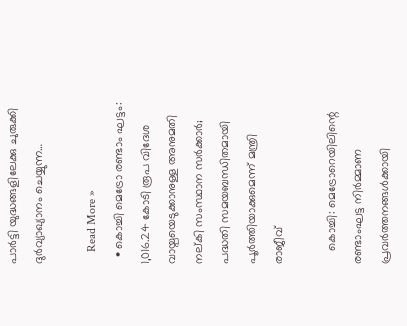പാര്‍ട്ടി യുദ്ധങ്ങളിലേക്കു ചുരുക്കി ദുര്‍വ്യാഖ്യാനം ചെയ്യുന്ന…

    Read More »
  • കൊച്ചി മെട്രോ രണ്ടാം ഘട്ടം: 1,016.24 കോടി രൂപ വിദേശ വായ്പയെടുക്കാനുള്ള അനുമതി നല്കി സംസ്ഥാന സർക്കാർ; പദ്ധതി സമയബന്ധിതമായി പൂർത്തിയാക്കുമെന്ന് മന്ത്രി രാജീവ്

    കൊച്ചി: മെട്രോറെയിലിന്റെ രണ്ടാംഘട്ട നിർമ്മാണ പ്രവർത്തനങ്ങൾക്കായി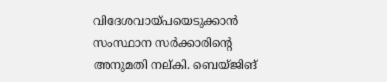വിദേശവായ്പയെടുക്കാൻ സംസ്ഥാന സർക്കാരിൻ്റെ അനുമതി നല്കി. ബെയ്ജിങ്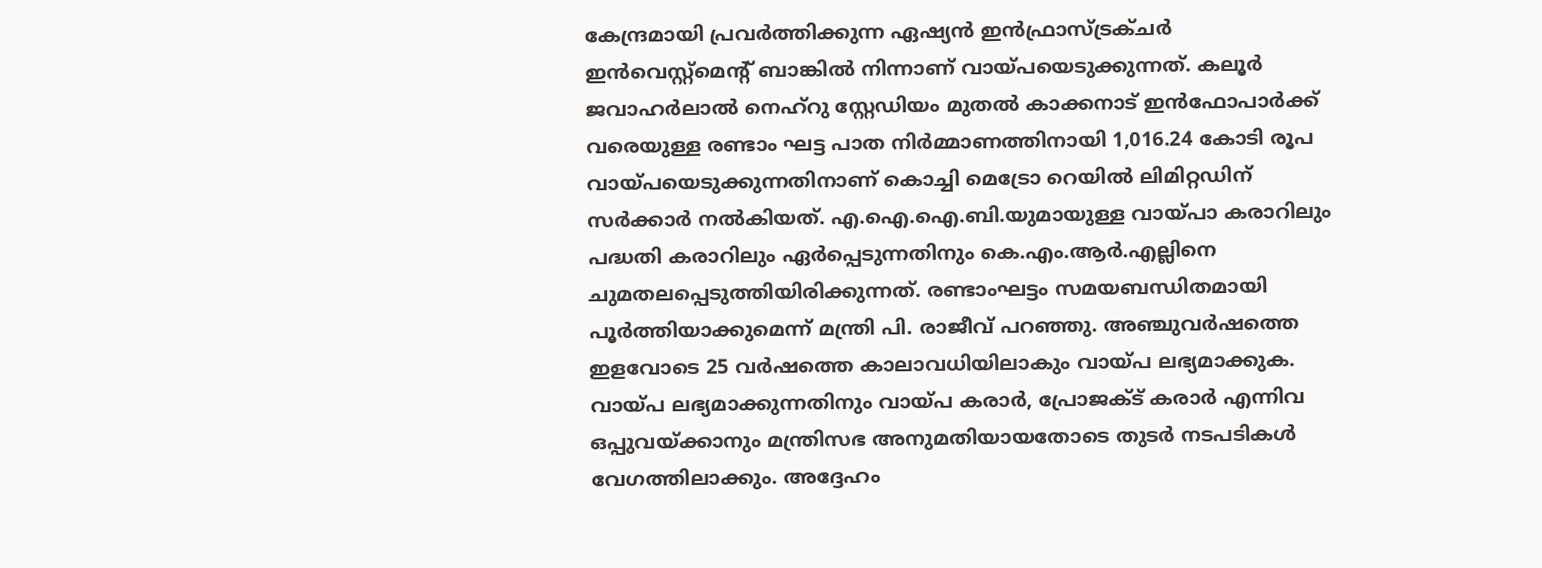കേന്ദ്രമായി പ്രവർത്തിക്കുന്ന ഏഷ്യൻ ഇൻഫ്രാസ്ട്രക്ചർ ഇൻവെസ്റ്റ്മെൻ്റ് ബാങ്കിൽ നിന്നാണ് വായ്പയെടുക്കുന്നത്. കലൂർ ജവാഹർലാൽ നെഹ്‌റു സ്റ്റേഡിയം മുതൽ കാക്കനാട് ഇൻഫോപാർക്ക് വരെയുള്ള രണ്ടാം ഘട്ട പാത നിർമ്മാണത്തിനായി 1,016.24 കോടി രൂപ വായ്പയെടുക്കുന്നതിനാണ് കൊച്ചി മെട്രോ റെയിൽ ലിമിറ്റഡിന് സർക്കാർ നൽകിയത്. എ.ഐ.ഐ.ബി.യുമായുള്ള വായ്പാ കരാറിലും പദ്ധതി കരാറിലും ഏർപ്പെടുന്നതിനും കെ.എം.ആർ.എല്ലിനെ ചുമതലപ്പെടുത്തിയിരിക്കുന്നത്. രണ്ടാംഘട്ടം സമയബന്ധിതമായി പൂർത്തിയാക്കുമെന്ന് മന്ത്രി പി. രാജീവ് പറഞ്ഞു. അഞ്ചുവർഷത്തെ ഇളവോടെ 25 വർഷത്തെ കാലാവധിയിലാകും വായ്പ ലഭ്യമാക്കുക. വായ്പ ലഭ്യമാക്കുന്നതിനും വായ്പ കരാർ, പ്രോജക്ട് കരാർ എന്നിവ ഒപ്പുവയ്ക്കാനും മന്ത്രിസഭ അനുമതിയായതോടെ തുടർ നടപടികൾ വേഗത്തിലാക്കും. അദ്ദേഹം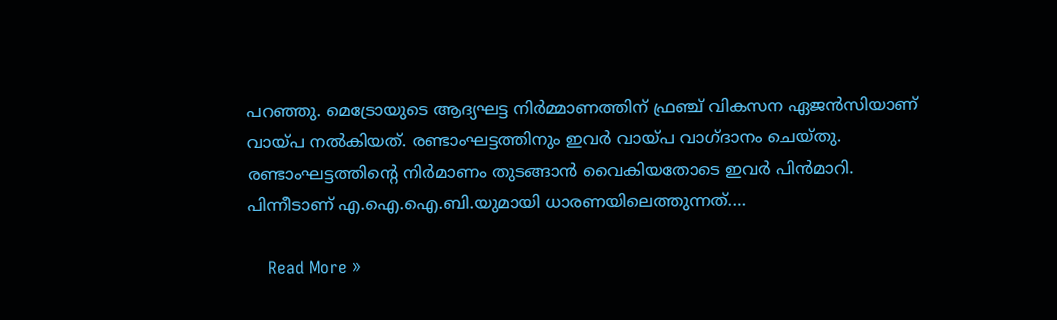പറഞ്ഞു. മെട്രോയുടെ ആദ്യഘട്ട നിർമ്മാണത്തിന് ഫ്രഞ്ച് വികസന ഏജൻസിയാണ് വായ്പ നൽകിയത്. രണ്ടാംഘട്ടത്തിനും ഇവർ വായ്പ വാഗ്ദാനം ചെയ്തു. രണ്ടാംഘട്ടത്തിൻ്റെ നിർമാണം തുടങ്ങാൻ വൈകിയതോടെ ഇവർ പിൻമാറി. പിന്നീടാണ് എ.ഐ.ഐ.ബി.യുമായി ധാരണയിലെത്തുന്നത്.…

    Read More »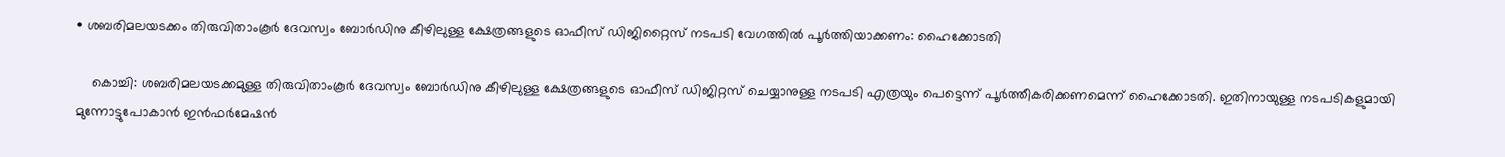• ശബരിമലയടക്കം തിരുവിതാംകൂര്‍ ദേവസ്വം ബോര്‍ഡിനു കീഴിലുള്ള ക്ഷേത്രങ്ങളുടെ ഓഫീസ് ഡിജിറ്റൈസ് നടപടി വേഗത്തില്‍ പൂര്‍ത്തിയാക്കണം: ഹൈക്കോടതി

    കൊച്ചി: ശബരിമലയടക്കമുള്ള തിരുവിതാംകൂർ ദേവസ്വം ബോർഡിനു കീഴിലുള്ള ക്ഷേത്രങ്ങളുടെ ഓഫീസ് ഡിജിറ്റസ് ചെയ്യാനുള്ള നടപടി എത്രയും പെട്ടെന്ന് പൂർത്തീകരിക്കണമെന്ന് ഹൈക്കോടതി. ഇതിനായുള്ള നടപടികളുമായി മുന്നോട്ടുപോകാൻ ഇൻഫർമേഷൻ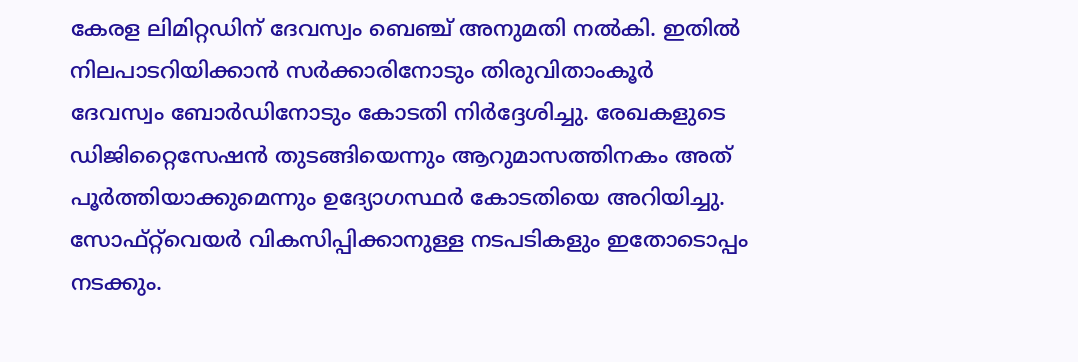കേരള ലിമിറ്റഡിന് ദേവസ്വം ബെഞ്ച് അനുമതി നൽകി. ഇതിൽ നിലപാടറിയിക്കാൻ സർക്കാരിനോടും തിരുവിതാംകൂർ ദേവസ്വം ബോർഡിനോടും കോടതി നിർദ്ദേശിച്ചു. രേഖകളുടെ ഡിജിറ്റൈസേഷൻ തുടങ്ങിയെന്നും ആറുമാസത്തിനകം അത് പൂർത്തിയാക്കുമെന്നും ഉദ്യോഗസ്ഥർ കോടതിയെ അറിയിച്ചു. സോഫ്റ്റ്‌വെയർ വികസിപ്പിക്കാനുള്ള നടപടികളും ഇതോടൊപ്പം നടക്കും.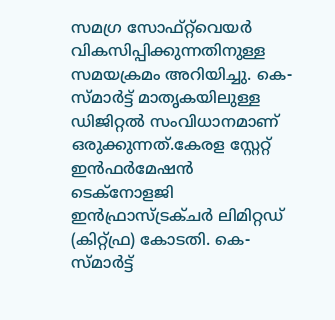സമഗ്ര സോഫ്റ്റ്‌വെയർ വികസിപ്പിക്കുന്നതിനുള്ള സമയക്രമം അറിയിച്ചു. കെ-സ്മാർട്ട് മാതൃകയിലുള്ള ഡിജിറ്റൽ സംവിധാനമാണ് ഒരുക്കുന്നത്.കേരള സ്റ്റേറ്റ് ഇൻഫർമേഷൻ ടെക്നോളജി ഇൻഫ്രാസ്ട്രക്ചർ ലിമിറ്റഡ് (കിറ്റ്ഫ്ര) കോടതി. കെ-സ്മാർട്ട്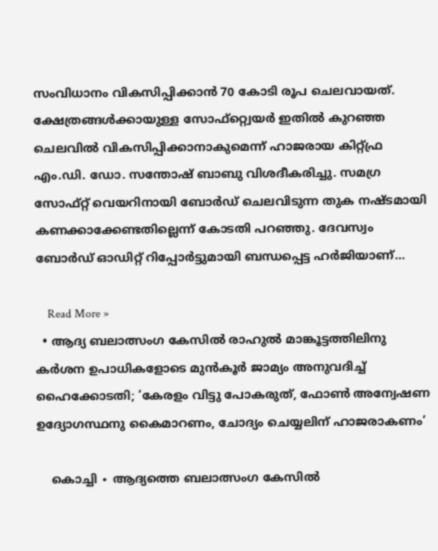സംവിധാനം വികസിപ്പിക്കാൻ 70 കോടി രൂപ ചെലവായത്. ക്ഷേത്രങ്ങൾക്കായുള്ള സോഫ്റ്റ്വെയർ ഇതിൽ കുറഞ്ഞ ചെലവിൽ വികസിപ്പിക്കാനാകുമെന്ന് ഹാജരായ കിറ്റ്ഫ്ര എം.ഡി. ഡോ. സന്തോഷ് ബാബു വിശദീകരിച്ചു. സമഗ്ര സോഫ്റ്റ് വെയറിനായി ബോർഡ് ചെലവിടുന്ന തുക നഷ്ടമായി കണക്കാക്കേണ്ടതില്ലെന്ന് കോടതി പറഞ്ഞു. ദേവസ്വം ബോർഡ് ഓഡിറ്റ് റിപ്പോർട്ടുമായി ബന്ധപ്പെട്ട ഹർജിയാണ്…

    Read More »
  • ആദ്യ ബലാത്സംഗ കേസിൽ രാഹുൽ മാങ്കൂട്ടത്തിലിനു കർശന ഉപാധികളോടെ മുൻകൂർ ജാമ്യം അനുവദിച്ച് ഹൈക്കോടതി; ‘കേരളം വിട്ടു പോകരുത്, ഫോൺ അന്വേഷണ ഉദ്യോഗസ്ഥനു കൈമാറണം, ചോദ്യം ചെയ്യലിന് ഹാജരാകണം‘

    കൊച്ചി ∙ ആദ്യത്തെ ബലാത്സംഗ കേസിൽ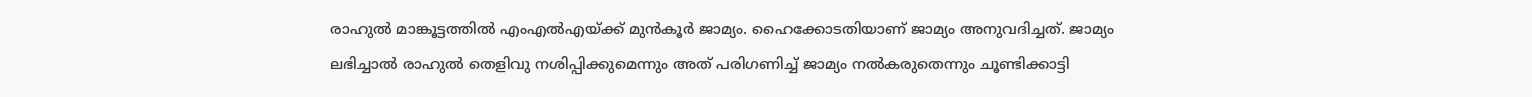രാഹുൽ മാങ്കൂട്ടത്തിൽ എംഎൽഎയ്ക്ക് മുൻകൂർ ജാമ്യം. ഹൈക്കോടതിയാണ് ജാമ്യം അനുവദിച്ചത്. ജാമ്യം ലഭിച്ചാൽ രാഹുൽ തെളിവു നശിപ്പിക്കുമെന്നും അത് പരിഗണിച്ച് ജാമ്യം നൽകരുതെന്നും ചൂണ്ടിക്കാട്ടി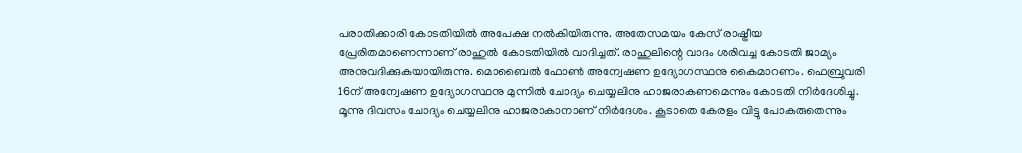പരാതിക്കാരി കോടതിയിൽ അപേക്ഷ നൽകിയിരുന്നു. അതേസമയം കേസ് രാഷ്ട്രീയ പ്രേരിതമാണെന്നാണ് രാഹുൽ കോടതിയിൽ വാദിച്ചത്. രാഹുലിന്റെ വാദം ശരിവച്ച കോടതി ജാമ്യം അനുവദിക്കുകയായിരുന്നു. മൊബൈൽ ഫോൺ അന്വേഷണ ഉദ്യോഗസ്ഥനു കൈമാറണം. ഫെബ്രുവരി 16ന് അന്വേഷണ ഉദ്യോഗസ്ഥനു മുന്നിൽ ചോദ്യം ചെയ്യലിനു ഹാജരാകണമെന്നും കോടതി നിർദേശിച്ചു. മൂന്നു ദിവസം ചോദ്യം ചെയ്യലിനു ഹാജരാകാനാണ് നിർദേശം. കൂടാതെ കേരളം വിട്ടു പോകരുതെന്നും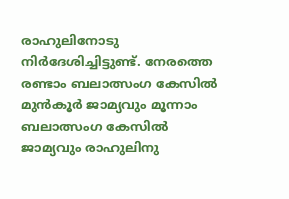രാഹുലിനോടു നിർദേശിച്ചിട്ടുണ്ട്. നേരത്തെ രണ്ടാം ബലാത്സംഗ കേസിൽ മുൻകൂർ ജാമ്യവും മൂന്നാം ബലാത്സംഗ കേസിൽ ജാമ്യവും രാഹുലിനു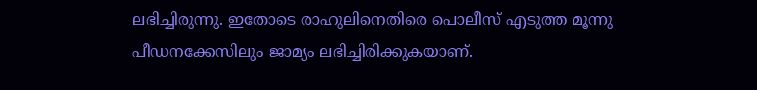ലഭിച്ചിരുന്നു. ഇതോടെ രാഹുലിനെതിരെ പൊലീസ് എടുത്ത മൂന്നു പീഡനക്കേസിലും ജാമ്യം ലഭിച്ചിരിക്കുകയാണ്.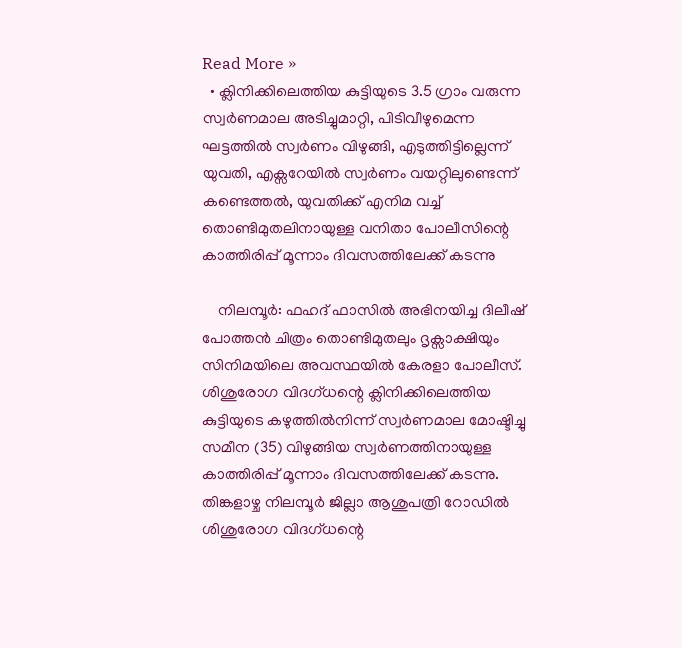Read More »
  • ക്ലിനിക്കിലെത്തിയ കുട്ടിയു‌ടെ 3.5 ഗ്രാം വരുന്ന സ്വർണമാല അടിച്ചുമാറ്റി, പിടിവീഴുമെന്ന ഘട്ടത്തിൽ സ്വർണം വിഴുങ്ങി, എടുത്തിട്ടില്ലെന്ന് യുവതി, എക്സറേയിൽ സ്വർണം വയറ്റിലുണ്ടെന്ന് കണ്ടെത്തൽ, യുവതിക്ക് എനിമ വച്ച് തൊണ്ടിമുതലിനായുള്ള വനിതാ പോലീസിന്റെ കാത്തിരിപ്പ് മൂന്നാം ദിവസത്തിലേക്ക് കടന്നു

    നിലമ്പൂർ: ഫഹദ് ഫാസിൽ അഭിനയിച്ച ദിലീഷ് പോത്തൻ ചിത്രം തൊണ്ടിമുതലും ദൃക്സാക്ഷിയും സിനിമയിലെ അവസ്ഥയിൽ കേരളാ പോലീസ്. ശിശുരോഗ വിദഗ്ധന്റെ ക്ലിനിക്കിലെത്തിയ കുട്ടിയുടെ കഴുത്തിൽനിന്ന് സ്വർണമാല മോഷ്ടിച്ചു സമീന (35) വിഴുങ്ങിയ സ്വർണത്തിനായുള്ള കാത്തിരിപ്പ് മൂന്നാം ദിവസത്തിലേക്ക് കടന്നു. തിങ്കളാഴ്ച നിലമ്പൂർ ജില്ലാ ആശുപത്രി റോഡിൽ ശിശുരോഗ വിദഗ്ധന്റെ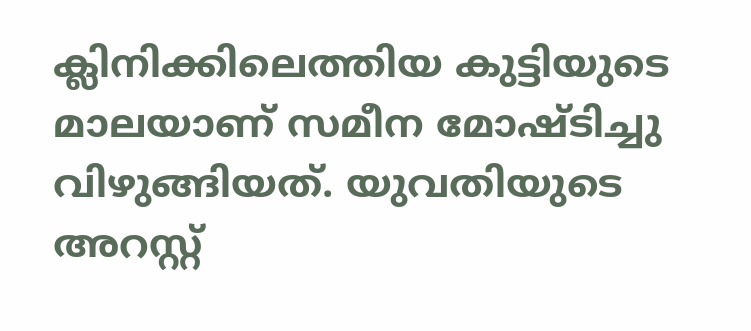ക്ലിനിക്കിലെത്തിയ കുട്ടിയുടെ മാലയാണ് സമീന മോഷ്ടിച്ചു വിഴുങ്ങിയത്. യുവതിയുടെ അറസ്റ്റ്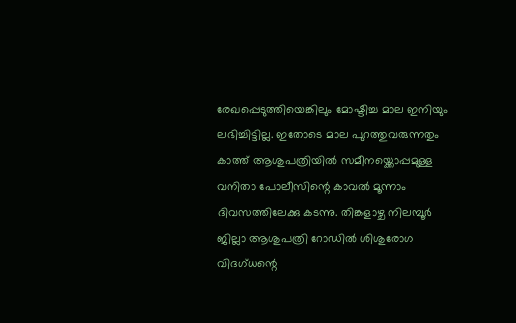രേഖപ്പെടുത്തിയെങ്കിലും മോഷ്ടിച്ച മാല ഇനിയും ലഭിച്ചിട്ടില്ല. ഇതോടെ മാല പുറത്തുവരുന്നതും കാത്ത് ആശുപത്രിയിൽ സമീനയ്ക്കൊപ്പമുള്ള വനിതാ പോലീസിന്റെ കാവൽ മൂന്നാം ദിവസത്തിലേക്കു കടന്നു. തിങ്കളാഴ്ച നിലമ്പൂർ ജില്ലാ ആശുപത്രി റോഡിൽ ശിശുരോഗ വിദഗ്ധന്റെ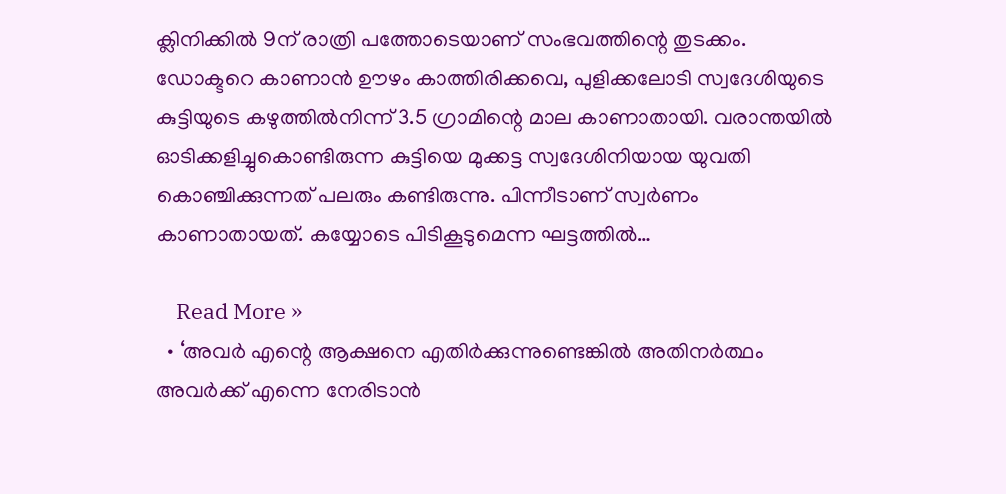ക്ലിനിക്കിൽ 9ന് രാത്രി പത്തോടെയാണ് സംഭവത്തിന്റെ തുടക്കം. ഡോക്ടറെ കാണാൻ ഊഴം കാത്തിരിക്കവെ, പുളിക്കലോടി സ്വദേശിയുടെ കുട്ടിയുടെ കഴുത്തിൽനിന്ന് 3.5 ഗ്രാമിന്റെ മാല കാണാതായി. വരാന്തയിൽ ഓടിക്കളിച്ചുകൊണ്ടിരുന്ന കുട്ടിയെ മുക്കട്ട സ്വദേശിനിയായ യുവതി കൊഞ്ചിക്കുന്നത് പലരും കണ്ടിരുന്നു. പിന്നീടാണ് സ്വർണം കാണാതായത്. കയ്യോടെ പിടികൂടുമെന്ന ഘട്ടത്തിൽ…

    Read More »
  • ‘അവർ എന്റെ ആക്ഷനെ എതിർക്കുന്നുണ്ടെങ്കിൽ അതിനർത്ഥം അവർക്ക് എന്നെ നേരിടാൻ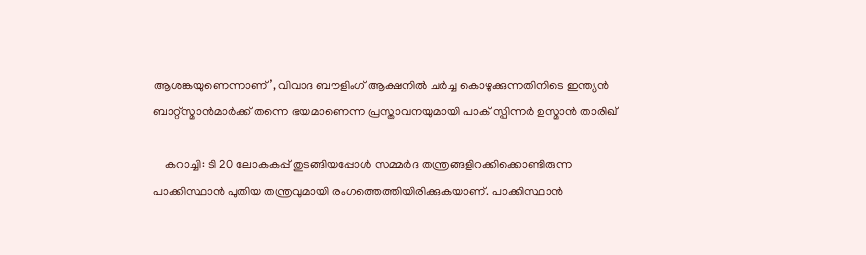ആശങ്കയുണെന്നാണ്’, വിവാദ ബൗളിംഗ് ആക്ഷനിൽ ചർച്ച കൊഴുക്കുന്നതിനിടെ ഇന്ത്യൻ ബാറ്റ്സ്മാൻമാർക്ക് തന്നെ ഭയമാണെന്ന പ്രസ്താവനയുമായി പാക് സ്പിന്നർ ഉസ്മാൻ താരിഖ്

    കറാച്ചി: ടി 20 ലോകകപ്പ് തുടങ്ങിയപ്പോൾ സമ്മർദ തന്ത്രങ്ങളിറക്കിക്കൊണ്ടിരുന്ന പാക്കിസ്ഥാൻ പുതിയ തന്ത്രവുമായി രംഗത്തെത്തിയിരിക്കുകയാണ്. പാക്കിസ്ഥാൻ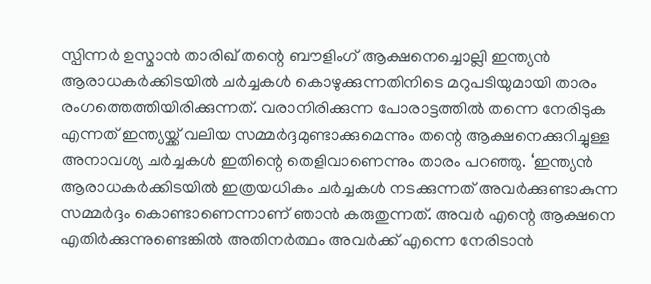സ്പിന്നർ ഉസ്മാൻ താരിഖ് തന്റെ ബൗളിംഗ് ആക്ഷനെച്ചൊല്ലി ഇന്ത്യൻ ആരാധകർക്കിടയിൽ ചർച്ചകൾ കൊഴുക്കുന്നതിനിടെ മറുപടിയുമായി താരം രംഗത്തെത്തിയിരിക്കുന്നത്. വരാനിരിക്കുന്ന പോരാട്ടത്തിൽ തന്നെ നേരിടുക എന്നത് ഇന്ത്യയ്ക്ക് വലിയ സമ്മർദ്ദമുണ്ടാക്കുമെന്നും തന്റെ ആക്ഷനെക്കുറിച്ചുള്ള അനാവശ്യ ചർച്ചകൾ ഇതിന്റെ തെളിവാണെന്നും താരം പറഞ്ഞു. ‘ഇന്ത്യൻ ആരാധകർക്കിടയിൽ ഇത്രയധികം ചർച്ചകൾ നടക്കുന്നത് അവർക്കുണ്ടാകുന്ന സമ്മർദ്ദം കൊണ്ടാണെന്നാണ് ഞാൻ കരുതുന്നത്. അവർ എന്റെ ആക്ഷനെ എതിർക്കുന്നുണ്ടെങ്കിൽ അതിനർത്ഥം അവർക്ക് എന്നെ നേരിടാൻ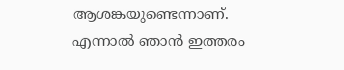ആശങ്കയുണ്ടെന്നാണ്. എന്നാൽ ഞാൻ ഇത്തരം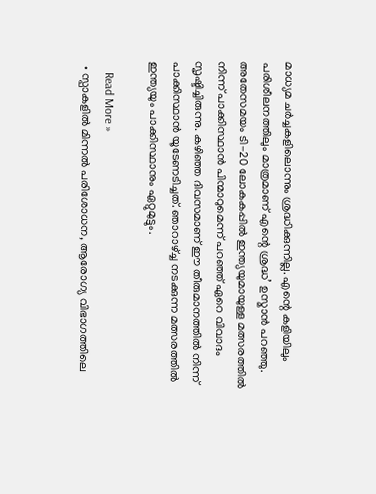മാധ്യമ ചർച്ചകളിലൊന്നും ശ്രദ്ധിക്കുന്നില്ല. എന്റെ കളിയിലും പരിശീലനത്തിലും മാത്രമാണ് എന്റെ ശ്രദ്ധ’ ഉസ്മാൻ പറഞ്ഞു. അതേസമയം ടി-20 ലോകകപ്പിൽ ഇന്ത്യയുമായുള്ള മത്സരത്തിൽ നിന്ന് പാക്കിസ്ഥാൻ പിന്മാറുമെന്ന് പറഞ്ഞ് ഏറെ വിവാദം സൃഷ്ടിച്ചിരുന്നു. കഴിഞ്ഞ ദിവസമാണ് ഈ തീരുമാനത്തിൽ നിന്ന് പാക്കിസ്ഥാൻ യൂടേണടിച്ചത്. ഞാറാഴ്ച്ച നടക്കുന്ന മത്സരത്തിൽ ഇന്ത്യയും പാക്കിസ്ഥാനും ഏറ്റുമുട്ടും.

    Read More »
  • സ്പാകളിൽ മിന്നൽ പരിശോധന, ആരോഗ്യ വിഭാഗത്തിലെ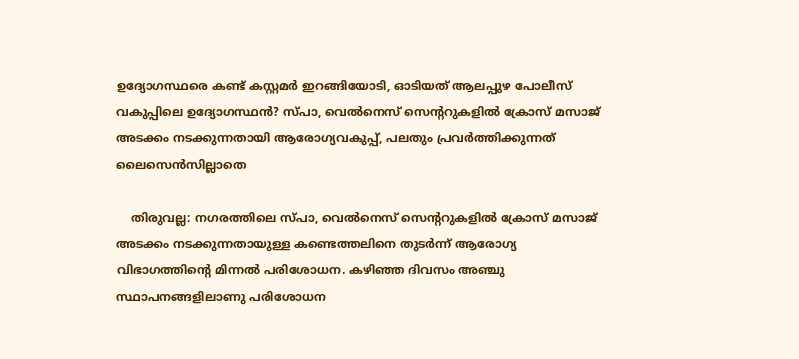ഉദ്യോഗസ്ഥരെ കണ്ട് കസ്റ്റമർ ഇറങ്ങിയോടി, ഓടിയത് ആലപ്പുഴ പോലീസ് വകുപ്പിലെ ഉദ്യോഗസ്ഥൻ? സ്പാ, വെൽനെസ് സെന്ററുകളിൽ ക്രോസ് മസാജ് അടക്കം നടക്കുന്നതായി ആരോഗ്യവകുപ്പ്, പലതും പ്രവർത്തിക്കുന്നത് ലൈസെൻസില്ലാതെ

    തിരുവല്ല: നഗരത്തിലെ സ്പാ, വെൽനെസ് സെന്ററുകളിൽ ക്രോസ് മസാജ് അടക്കം നടക്കുന്നതായുള്ള കണ്ടെത്തലിനെ തുടർന്ന് ആരോഗ്യ വിഭാഗത്തിന്റെ മിന്നൽ പരിശോധന. കഴിഞ്ഞ ദിവസം അഞ്ചു സ്ഥാപനങ്ങളിലാണു പരിശോധന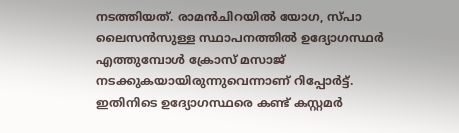നടത്തിയത്. രാമൻചിറയിൽ യോഗ, സ്പാ ലൈസൻസുള്ള സ്ഥാപനത്തിൽ ഉദ്യോഗസ്ഥർ എത്തുമ്പോൾ ക്രോസ് മസാജ് നടക്കുകയായിരുന്നുവെന്നാണ് റിപ്പോർട്ട്. ഇതിനിടെ ഉദ്യോഗസ്ഥരെ കണ്ട് കസ്റ്റമർ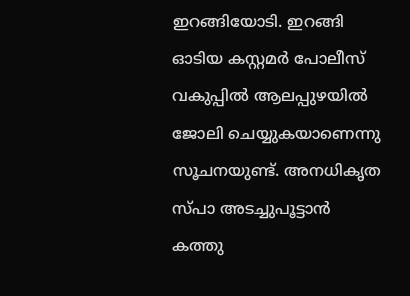ഇറങ്ങിയോടി. ഇറങ്ങി ഓടിയ കസ്റ്റമർ പോലീസ് വകുപ്പിൽ ആലപ്പുഴയിൽ ജോലി ചെയ്യുകയാണെന്നു സൂചനയുണ്ട്. അനധികൃത സ്പാ അടച്ചുപൂട്ടാൻ കത്തു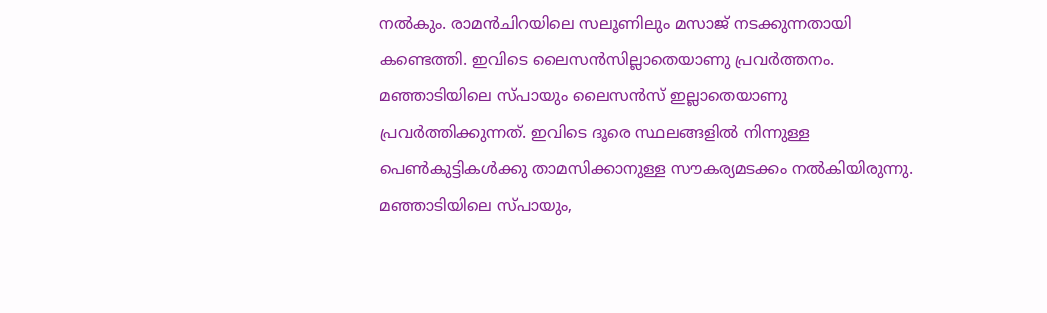നൽകും. രാമൻചിറയിലെ സലൂണിലും മസാജ് നടക്കുന്നതായി കണ്ടെത്തി. ഇവിടെ ലൈസൻസില്ലാതെയാണു പ്രവർത്തനം. മഞ്ഞാടിയിലെ സ്പായും ലൈസൻസ് ഇല്ലാതെയാണു പ്രവർത്തിക്കുന്നത്. ഇവിടെ ദൂരെ സ്ഥലങ്ങളിൽ നിന്നുള്ള പെൺകുട്ടികൾക്കു താമസിക്കാനുള്ള സൗകര്യമടക്കം നൽകിയിരുന്നു. മഞ്ഞാടിയിലെ സ്പായും,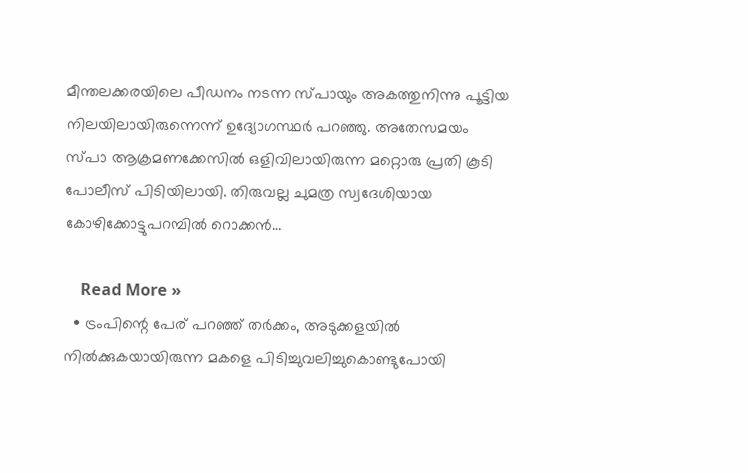മീന്തലക്കരയിലെ പീഡനം നടന്ന സ്പായും അകത്തുനിന്നു പൂട്ടിയ നിലയിലായിരുന്നെന്ന് ഉദ്യോഗസ്ഥർ പറഞ്ഞു. അതേസമയം സ്പാ ആക്രമണക്കേസിൽ ഒളിവിലായിരുന്ന മറ്റൊരു പ്രതി കൂടി പോലീസ് പിടിയിലായി. തിരുവല്ല ചുമത്ര സ്വദേശിയായ കോഴിക്കോട്ടുപറമ്പിൽ റൊക്കൻ…

    Read More »
  • ട്രംപിന്റെ പേര് പറഞ്ഞ് തർക്കം, അടുക്കളയിൽ നിൽക്കുകയായിരുന്ന മകളെ പിടിച്ചുവലിച്ചുകൊണ്ടുപോയി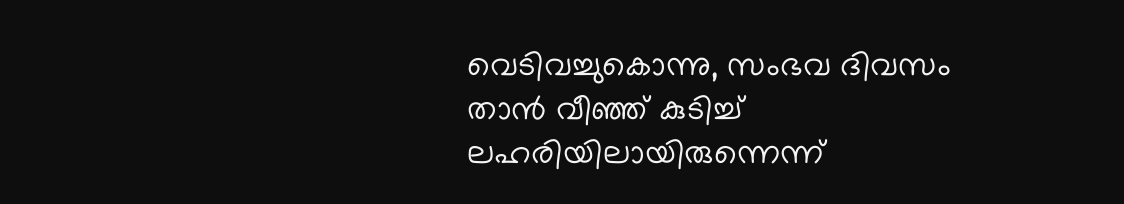വെടിവച്ചുകൊന്നു, സംഭവ ദിവസം താൻ വീഞ്ഞ് കുടിച്ച് ലഹരിയിലായിരുന്നെന്ന്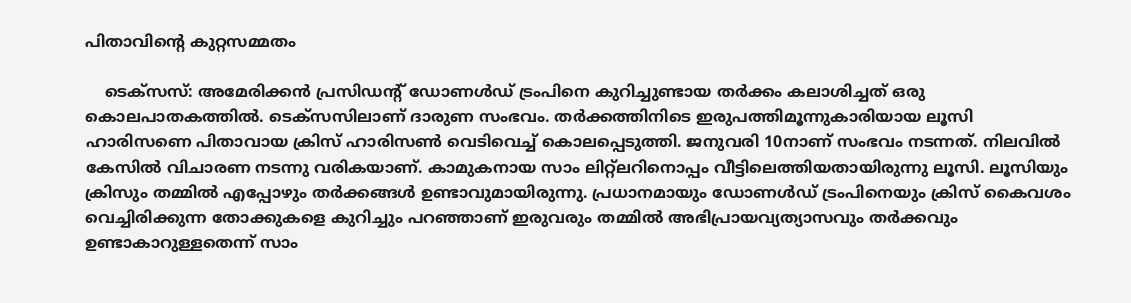പിതാവിന്റെ കുറ്റസമ്മതം

    ടെക്‌സസ്: അമേരിക്കൻ പ്രസിഡന്റ് ഡോണൾഡ് ട്രംപിനെ കുറിച്ചുണ്ടായ തർക്കം കലാശിച്ചത് ഒരു കൊലപാതകത്തിൽ. ടെക്‌സസിലാണ് ദാരുണ സംഭവം. തർക്കത്തിനിടെ ഇരുപത്തിമൂന്നുകാരിയായ ലൂസി ഹാരിസണെ പിതാവായ ക്രിസ് ഹാരിസൺ വെടിവെച്ച് കൊലപ്പെടുത്തി. ജനുവരി 10നാണ് സംഭവം നടന്നത്. നിലവിൽ കേസിൽ വിചാരണ നടന്നു വരികയാണ്. കാമുകനായ സാം ലിറ്റ്‌ലറിനൊപ്പം വീട്ടിലെത്തിയതായിരുന്നു ലൂസി. ലൂസിയും ക്രിസും തമ്മിൽ എപ്പോഴും തർക്കങ്ങൾ ഉണ്ടാവുമായിരുന്നു. പ്രധാനമായും ഡോണൾഡ് ട്രംപിനെയും ക്രിസ് കൈവശം വെച്ചിരിക്കുന്ന തോക്കുകളെ കുറിച്ചും പറഞ്ഞാണ് ഇരുവരും തമ്മിൽ അഭിപ്രായവ്യത്യാസവും തർക്കവും ഉണ്ടാകാറുള്ളതെന്ന് സാം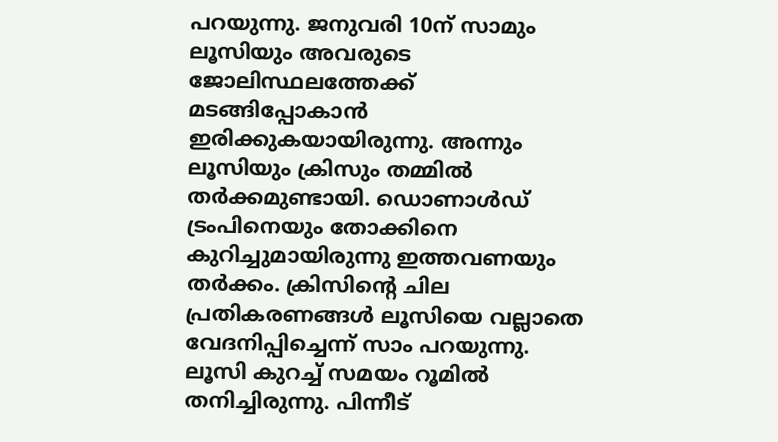പറയുന്നു. ജനുവരി 10ന് സാമും ലൂസിയും അവരുടെ ജോലിസ്ഥലത്തേക്ക് മടങ്ങിപ്പോകാൻ ഇരിക്കുകയായിരുന്നു. അന്നും ലൂസിയും ക്രിസും തമ്മിൽ തർക്കമുണ്ടായി. ഡൊണാൾഡ് ട്രംപിനെയും തോക്കിനെ കുറിച്ചുമായിരുന്നു ഇത്തവണയും തർക്കം. ക്രിസിന്റെ ചില പ്രതികരണങ്ങൾ ലൂസിയെ വല്ലാതെ വേദനിപ്പിച്ചെന്ന് സാം പറയുന്നു. ലൂസി കുറച്ച് സമയം റൂമിൽ തനിച്ചിരുന്നു. പിന്നീട്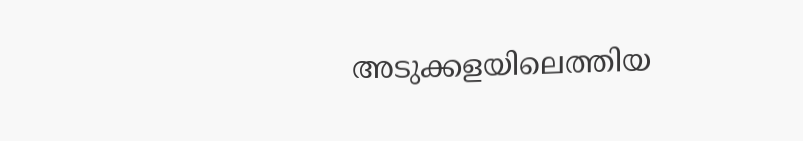അടുക്കളയിലെത്തിയ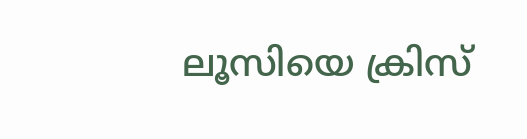ലൂസിയെ ക്രിസ്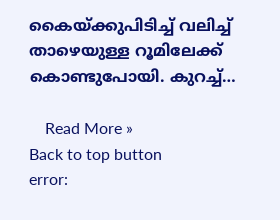കൈയ്ക്കുപിടിച്ച് വലിച്ച് താഴെയുള്ള റൂമിലേക്ക് കൊണ്ടുപോയി. കുറച്ച്…

    Read More »
Back to top button
error: